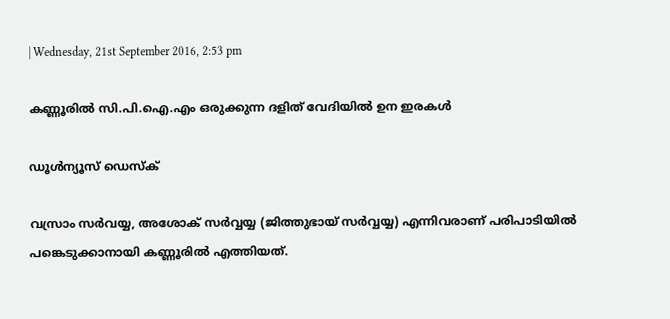| Wednesday, 21st September 2016, 2:53 pm

കണ്ണൂരില്‍ സി.പി.ഐ.എം ഒരുക്കുന്ന ദളിത് വേദിയില്‍ ഉന ഇരകള്‍

ഡൂള്‍ന്യൂസ് ഡെസ്‌ക്

വസ്രാം സര്‍വയ്യ, അശോക് സര്‍വ്വയ്യ (ജിത്തുഭായ് സര്‍വ്വയ്യ) എന്നിവരാണ് പരിപാടിയില്‍ പങ്കെടുക്കാനായി കണ്ണൂരില്‍ എത്തിയത്.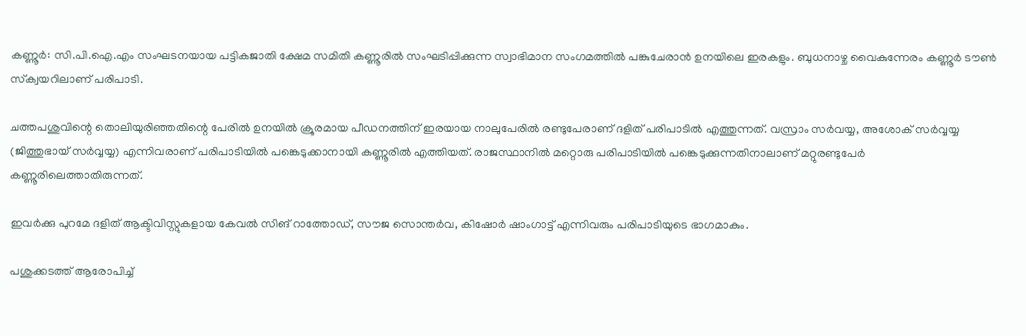കണ്ണൂര്‍: സി.പി.ഐ.എം സംഘടനയായ പട്ടികജാതി ക്ഷേമ സമിതി കണ്ണൂരില്‍ സംഘടിപ്പിക്കുന്ന സ്വാഭിമാന സംഗമത്തില്‍ പങ്കുചേരാന്‍ ഉനയിലെ ഇരകളും. ബുധനാഴ്ച വൈകുന്നേരം കണ്ണൂര്‍ ടൗണ്‍ സ്‌ക്വയറിലാണ് പരിപാടി.

ചത്തപശുവിന്റെ തൊലിയുരിഞ്ഞതിന്റെ പേരില്‍ ഉനയില്‍ ക്രൂരമായ പീഡനത്തിന് ഇരയായ നാലുപേരില്‍ രണ്ടുപേരാണ് ദളിത് പരിപാടില്‍ എത്തുന്നത്. വസ്രാം സര്‍വയ്യ, അശോക് സര്‍വ്വയ്യ (ജിത്തുഭായ് സര്‍വ്വയ്യ) എന്നിവരാണ് പരിപാടിയില്‍ പങ്കെടുക്കാനായി കണ്ണൂരില്‍ എത്തിയത്. രാജസ്ഥാനില്‍ മറ്റൊരു പരിപാടിയില്‍ പങ്കെടുക്കുന്നതിനാലാണ് മറ്റുരണ്ടുപേര്‍ കണ്ണൂരിലെത്താതിരുന്നത്.

ഇവര്‍ക്കു പുറമേ ദളിത് ആക്ടിവിസ്റ്റുകളായ കേവല്‍ സിങ് റാത്തോഡ്, സൗജ സൊന്തര്‍വ, കിഷോര്‍ ഷാംഗാട്ട് എന്നിവരും പരിപാടിയുടെ ഭാഗമാകും.

പശുക്കടത്ത് ആരോപിച്ച്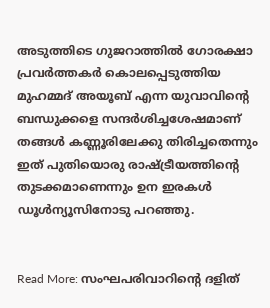അടുത്തിടെ ഗുജറാത്തില്‍ ഗോരക്ഷാ പ്രവര്‍ത്തകര്‍ കൊലപ്പെടുത്തിയ മുഹമ്മദ് അയൂബ് എന്ന യുവാവിന്റെ ബന്ധുക്കളെ സന്ദര്‍ശിച്ചശേഷമാണ് തങ്ങള്‍ കണ്ണൂരിലേക്കു തിരിച്ചതെന്നും ഇത് പുതിയൊരു രാഷ്ട്രീയത്തിന്റെ തുടക്കമാണെന്നും ഉന ഇരകള്‍ ഡൂള്‍ന്യൂസിനോടു പറഞ്ഞു.


Read More: സംഘപരിവാറിന്റെ ദളിത്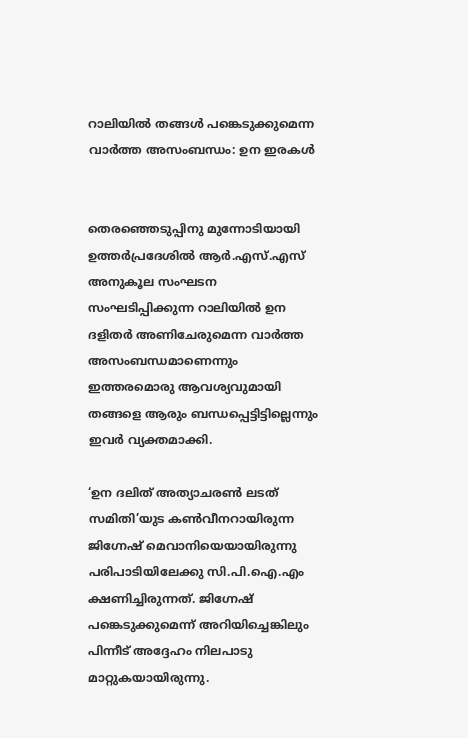റാലിയില്‍ തങ്ങള്‍ പങ്കെടുക്കുമെന്ന വാര്‍ത്ത അസംബന്ധം: ഉന ഇരകള്‍


തെരഞ്ഞെടുപ്പിനു മുന്നോടിയായി ഉത്തര്‍പ്രദേശില്‍ ആര്‍.എസ്.എസ് അനുകൂല സംഘടന സംഘടിപ്പിക്കുന്ന റാലിയില്‍ ഉന ദളിതര്‍ അണിചേരുമെന്ന വാര്‍ത്ത അസംബന്ധമാണെന്നും ഇത്തരമൊരു ആവശ്യവുമായി തങ്ങളെ ആരും ബന്ധപ്പെട്ടിട്ടില്ലെന്നും ഇവര്‍ വ്യക്തമാക്കി.

‘ഉന ദലിത് അത്യാചരണ്‍ ലടത് സമിതി’യുട കണ്‍വീനറായിരുന്ന ജിഗ്നേഷ് മെവാനിയെയായിരുന്നു പരിപാടിയിലേക്കു സി.പി.ഐ.എം ക്ഷണിച്ചിരുന്നത്. ജിഗ്നേഷ് പങ്കെടുക്കുമെന്ന് അറിയിച്ചെങ്കിലും പിന്നീട് അദ്ദേഹം നിലപാടു മാറ്റുകയായിരുന്നു.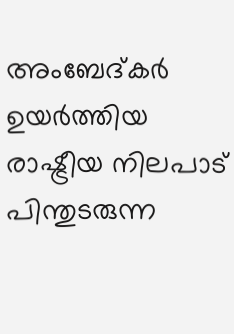അംബേദ്കര്‍ ഉയര്‍ത്തിയ രാഷ്ട്രീയ നിലപാട് പിന്തുടരുന്ന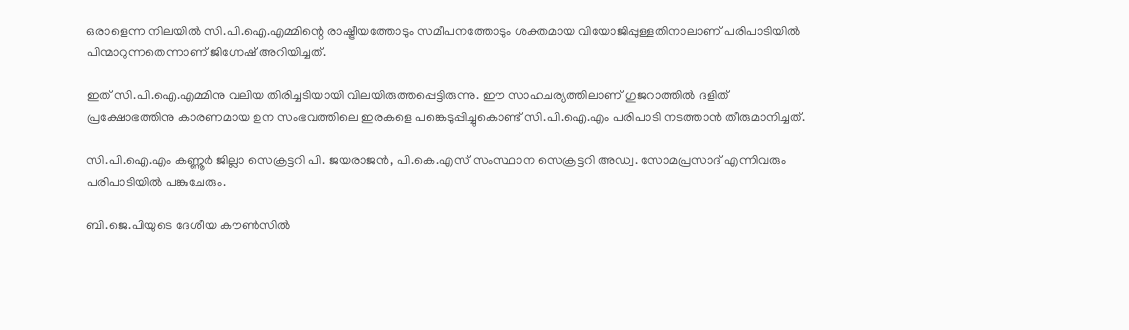ഒരാളെന്ന നിലയില്‍ സി.പി.ഐ.എമ്മിന്റെ രാഷ്ട്രീയത്തോടും സമീപനത്തോടും ശക്തമായ വിയോജിപ്പുള്ളതിനാലാണ് പരിപാടിയില്‍ പിന്മാറുന്നതെന്നാണ് ജിഗ്നേഷ് അറിയിച്ചത്.

ഇത് സി.പി.ഐ.എമ്മിനു വലിയ തിരിച്ചടിയായി വിലയിരുത്തപ്പെട്ടിരുന്നു. ഈ സാഹചര്യത്തിലാണ് ഗുജറാത്തില്‍ ദളിത് പ്രക്ഷോഭത്തിനു കാരണമായ ഉന സംഭവത്തിലെ ഇരകളെ പങ്കെടുപ്പിച്ചുകൊണ്ട് സി.പി.ഐ.എം പരിപാടി നടത്താന്‍ തീരുമാനിച്ചത്.

സി.പി.ഐ.എം കണ്ണൂര്‍ ജില്ലാ സെക്രട്ടറി പി. ജയരാജന്‍, പി.കെ.എസ് സംസ്ഥാന സെക്രട്ടറി അഡ്വ. സോമപ്രസാദ് എന്നിവരും പരിപാടിയില്‍ പങ്കുചേരും.

ബി.ജെ.പിയുടെ ദേശീയ കൗണ്‍സില്‍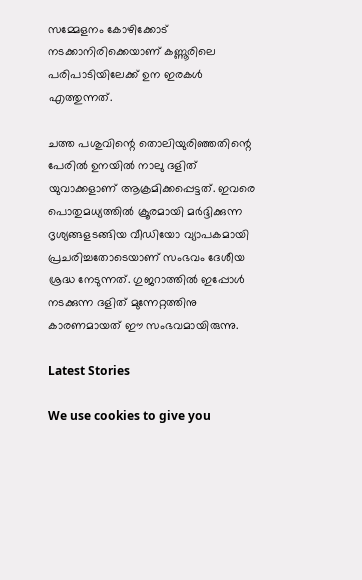സമ്മേളനം കോഴിക്കോട് നടക്കാനിരിക്കെയാണ് കണ്ണൂരിലെ പരിപാടിയിലേക്ക് ഉന ഇരകള്‍ എത്തുന്നത്.

ചത്ത പശുവിന്റെ തൊലിയുരിഞ്ഞതിന്റെ പേരില്‍ ഉനയില്‍ നാലു ദളിത് യുവാക്കളാണ് ആക്രമിക്കപ്പെട്ടത്. ഇവരെ പൊതുമധ്യത്തില്‍ ക്രൂരമായി മര്‍ദ്ദിക്കുന്ന ദൃശ്യങ്ങളടങ്ങിയ വീഡിയോ വ്യാപകമായി പ്രചരിച്ചതോടെയാണ് സംഭവം ദേശീയ ശ്രദ്ധ നേടുന്നത്. ഗുജറാത്തില്‍ ഇപ്പോള്‍ നടക്കുന്ന ദളിത് മുന്നേറ്റത്തിനു കാരണമായത് ഈ സംഭവമായിരുന്നു.

Latest Stories

We use cookies to give you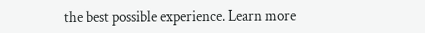the best possible experience. Learn more